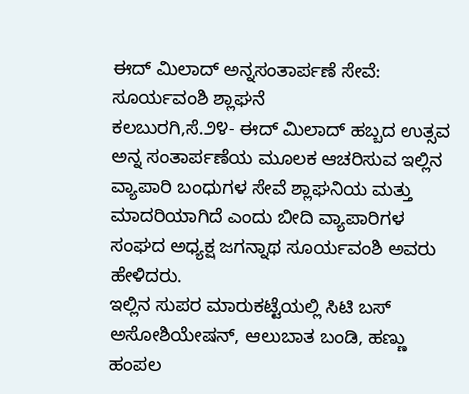ಈದ್ ಮಿಲಾದ್ ಅನ್ನಸಂತಾರ್ಪಣೆ ಸೇವೆ: ಸೂರ್ಯವಂಶಿ ಶ್ಲಾಘನೆ
ಕಲಬುರಗಿ,ಸೆ.೨೪- ಈದ್ ಮಿಲಾದ್ ಹಬ್ಬದ ಉತ್ಸವ ಅನ್ನ ಸಂತಾರ್ಪಣೆಯ ಮೂಲಕ ಆಚರಿಸುವ ಇಲ್ಲಿನ ವ್ಯಾಪಾರಿ ಬಂಧುಗಳ ಸೇವೆ ಶ್ಲಾಘನಿಯ ಮತ್ತು ಮಾದರಿಯಾಗಿದೆ ಎಂದು ಬೀದಿ ವ್ಯಾಪಾರಿಗಳ ಸಂಘದ ಅಧ್ಯಕ್ಷ ಜಗನ್ನಾಥ ಸೂರ್ಯವಂಶಿ ಅವರು ಹೇಳಿದರು.
ಇಲ್ಲಿನ ಸುಪರ ಮಾರುಕಟ್ಟೆಯಲ್ಲಿ ಸಿಟಿ ಬಸ್ ಅಸೋಶಿಯೇಷನ್, ಆಲುಬಾತ ಬಂಡಿ, ಹಣ್ಣು ಹಂಪಲ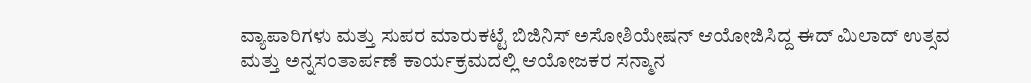ವ್ಯಾಪಾರಿಗಳು ಮತ್ತು ಸುಪರ ಮಾರುಕಟ್ಟೆ ಬಿಜಿನಿಸ್ ಅಸೋಶಿಯೇಷನ್ ಆಯೋಜಿಸಿದ್ದ ಈದ್ ಮಿಲಾದ್ ಉತ್ಸವ ಮತ್ತು ಅನ್ನಸಂತಾರ್ಪಣೆ ಕಾರ್ಯಕ್ರಮದಲ್ಲಿ ಆಯೋಜಕರ ಸನ್ಮಾನ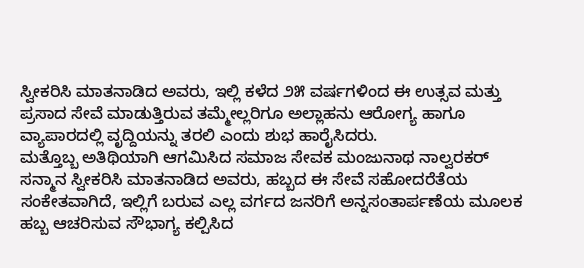ಸ್ವೀಕರಿಸಿ ಮಾತನಾಡಿದ ಅವರು, ಇಲ್ಲಿ ಕಳೆದ ೨೫ ವರ್ಷಗಳಿಂದ ಈ ಉತ್ಸವ ಮತ್ತು ಪ್ರಸಾದ ಸೇವೆ ಮಾಡುತ್ತಿರುವ ತಮ್ಮೇಲ್ಲರಿಗೂ ಅಲ್ಲಾಹನು ಆರೋಗ್ಯ ಹಾಗೂ ವ್ಯಾಪಾರದಲ್ಲಿ ವೃದ್ದಿಯನ್ನು ತರಲಿ ಎಂದು ಶುಭ ಹಾರೈಸಿದರು.
ಮತ್ತೊಬ್ಬ ಅತಿಥಿಯಾಗಿ ಆಗಮಿಸಿದ ಸಮಾಜ ಸೇವಕ ಮಂಜುನಾಥ ನಾಲ್ವರಕರ್ ಸನ್ಮಾನ ಸ್ವೀಕರಿಸಿ ಮಾತನಾಡಿದ ಅವರು, ಹಬ್ಬದ ಈ ಸೇವೆ ಸಹೋದರೆತೆಯ ಸಂಕೇತವಾಗಿದೆ, ಇಲ್ಲಿಗೆ ಬರುವ ಎಲ್ಲ ವರ್ಗದ ಜನರಿಗೆ ಅನ್ನಸಂತಾರ್ಪಣೆಯ ಮೂಲಕ ಹಬ್ಬ ಆಚರಿಸುವ ಸೌಭಾಗ್ಯ ಕಲ್ಪಿಸಿದ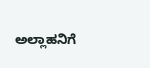ಅಲ್ಲಾಹನಿಗೆ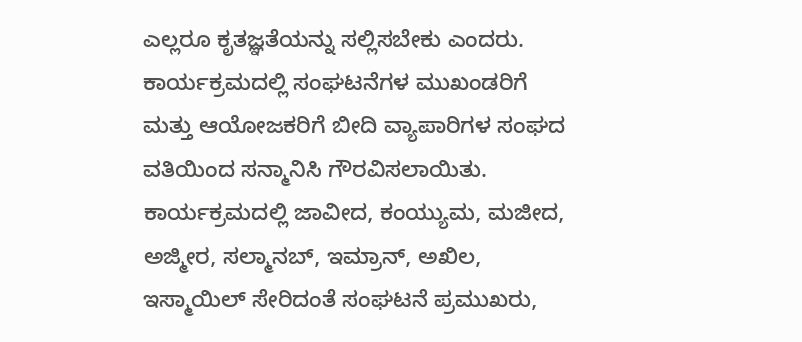ಎಲ್ಲರೂ ಕೃತಜ್ಞತೆಯನ್ನು ಸಲ್ಲಿಸಬೇಕು ಎಂದರು.
ಕಾರ್ಯಕ್ರಮದಲ್ಲಿ ಸಂಘಟನೆಗಳ ಮುಖಂಡರಿಗೆ ಮತ್ತು ಆಯೋಜಕರಿಗೆ ಬೀದಿ ವ್ಯಾಪಾರಿಗಳ ಸಂಘದ ವತಿಯಿಂದ ಸನ್ಮಾನಿಸಿ ಗೌರವಿಸಲಾಯಿತು. ಕಾರ್ಯಕ್ರಮದಲ್ಲಿ ಜಾವೀದ, ಕಂಯ್ಯುಮ, ಮಜೀದ, ಅಜ್ಮೀರ, ಸಲ್ಮಾನಬ್, ಇಮ್ರಾನ್, ಅಖಿಲ, ಇಸ್ಮಾಯಿಲ್ ಸೇರಿದಂತೆ ಸಂಘಟನೆ ಪ್ರಮುಖರು,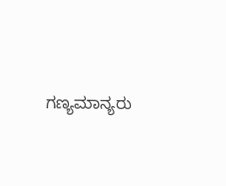ಗಣ್ಯಮಾನ್ಯರು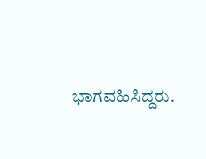ಭಾಗವಹಿಸಿದ್ದರು.